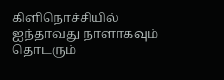கிளிநொச்சியில் ஐந்தாவது நாளாகவும் தொடரும்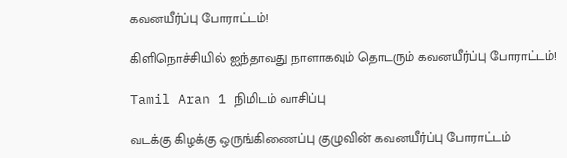கவனயீர்ப்பு போராட்டம்!

கிளிநொச்சியில் ஐந்தாவது நாளாகவும் தொடரும் கவனயீர்ப்பு போராட்டம்!

Tamil Aran 1 நிமிடம் வாசிப்பு

வடக்கு கிழக்கு ஒருங்கிணைப்பு குழுவின் கவனயீர்ப்பு போராட்டம்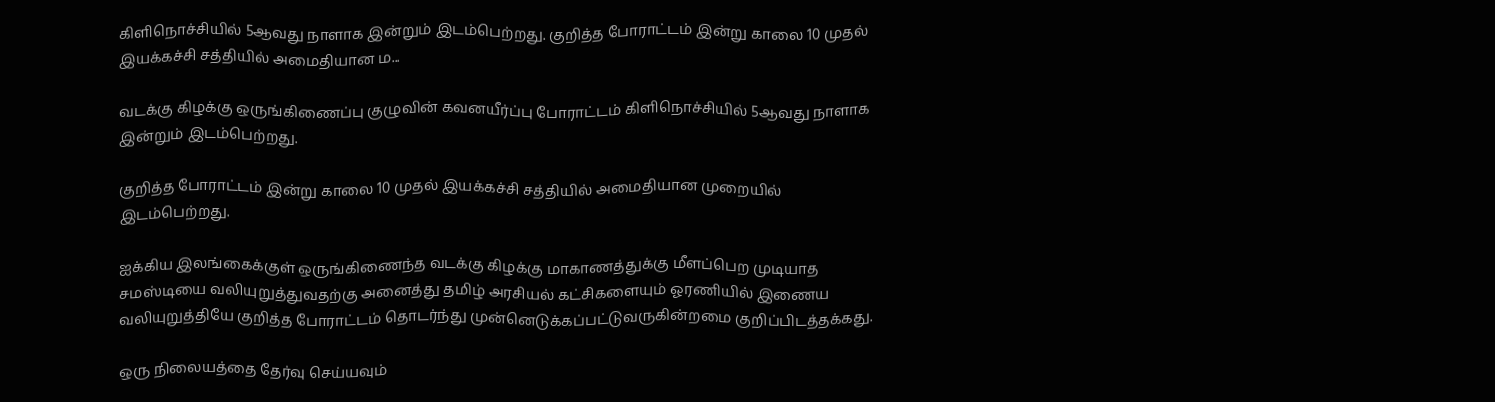கிளிநொச்சியில் 5ஆவது நாளாக இன்றும் இடம்பெற்றது. குறித்த போராட்டம் இன்று காலை 10 முதல் இயக்கச்சி சத்தியில் அமைதியான ம...

வடக்கு கிழக்கு ஒருங்கிணைப்பு குழுவின் கவனயீர்ப்பு போராட்டம் கிளிநொச்சியில் 5ஆவது நாளாக இன்றும் இடம்பெற்றது.

குறித்த போராட்டம் இன்று காலை 10 முதல் இயக்கச்சி சத்தியில் அமைதியான முறையில் இடம்பெற்றது.

ஐக்கிய இலங்கைக்குள் ஒருங்கிணைந்த வடக்கு கிழக்கு மாகாணத்துக்கு மீளப்பெற முடியாத சமஸ்டியை வலியுறுத்துவதற்கு அனைத்து தமிழ் அரசியல் கட்சிகளையும் ஓரணியில் இணைய வலியுறுத்தியே குறித்த போராட்டம் தொடர்ந்து முன்னெடுக்கப்பட்டுவருகின்றமை குறிப்பிடத்தக்கது.

ஒரு நிலையத்தை தேர்வு செய்யவும்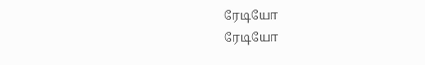ரேடியோ
ரேடியோ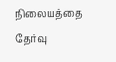நிலையத்தை தேர்வு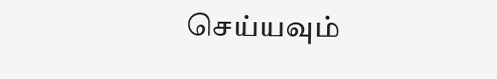செய்யவும்